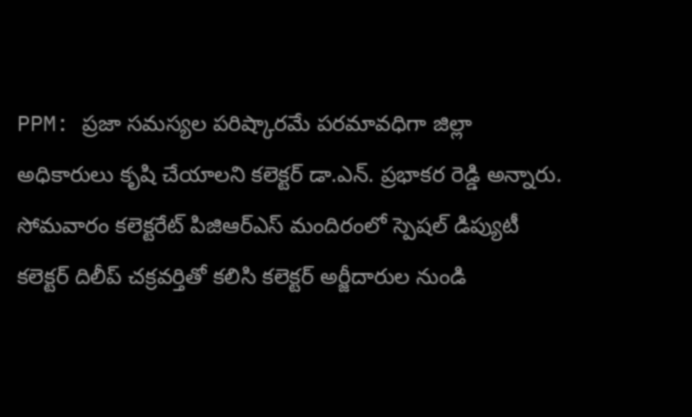PPM: ప్రజా సమస్యల పరిష్కారమే పరమావధిగా జిల్లా అధికారులు కృషి చేయాలని కలెక్టర్ డా.ఎన్. ప్రభాకర రెడ్డి అన్నారు. సోమవారం కలెక్టరేట్ పిజిఆర్ఎస్ మందిరంలో స్పెషల్ డిప్యుటీ కలెక్టర్ దిలీప్ చక్రవర్తితో కలిసి కలెక్టర్ అర్జీదారుల నుండి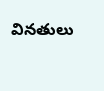వినతులు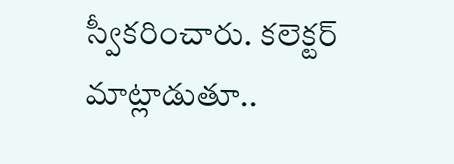స్వీకరించారు. కలెక్టర్ మాట్లాడుతూ..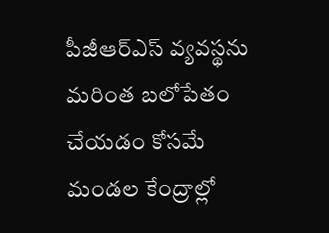పీజీఆర్ఎస్ వ్యవస్థను మరింత బలోపేతం చేయడం కోసమే మండల కేంద్రాల్లో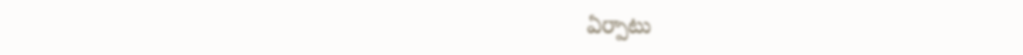ఏర్పాటు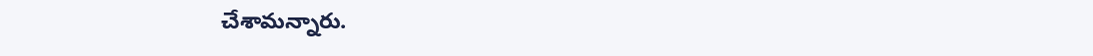చేశామన్నారు.